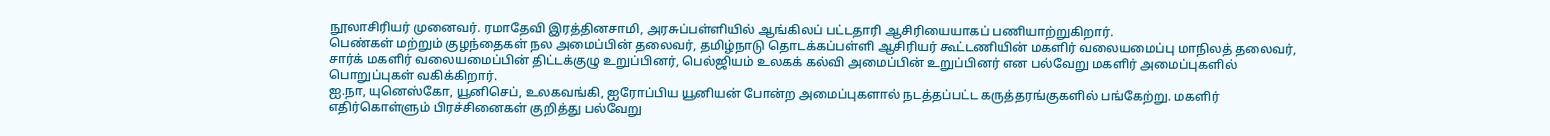நூலாசிரியர் முனைவர். ரமாதேவி இரத்தினசாமி, அரசுப்பள்ளியில் ஆங்கிலப் பட்டதாரி ஆசிரியையாகப் பணியாற்றுகிறார்.
பெண்கள் மற்றும் குழந்தைகள் நல அமைப்பின் தலைவர், தமிழ்நாடு தொடக்கப்பள்ளி ஆசிரியர் கூட்டணியின் மகளிர் வலையமைப்பு மாநிலத் தலைவர், சார்க் மகளிர் வலையமைப்பின் திட்டக்குழு உறுப்பினர், பெல்ஜியம் உலகக் கல்வி அமைப்பின் உறுப்பினர் என பல்வேறு மகளிர் அமைப்புகளில் பொறுப்புகள் வகிக்கிறார்.
ஐ.நா, யுனெஸ்கோ, யூனிசெப், உலகவங்கி, ஐரோப்பிய யூனியன் போன்ற அமைப்புகளால் நடத்தப்பட்ட கருத்தரங்குகளில் பங்கேற்று. மகளிர் எதிர்கொள்ளும் பிரச்சினைகள் குறித்து பல்வேறு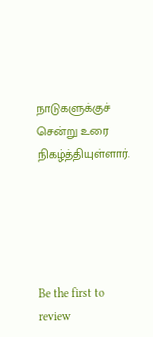நாடுகளுக்குச் சென்று உரை நிகழ்த்தியுள்ளார்.





Be the first to review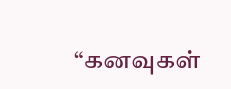“கனவுகள்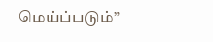மெய்ப்படும்”